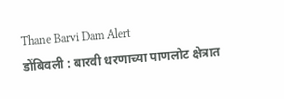Thane Barvi Dam Alert
डोंबिवली : बारवी धरणाच्या पाणलोट क्षेत्रात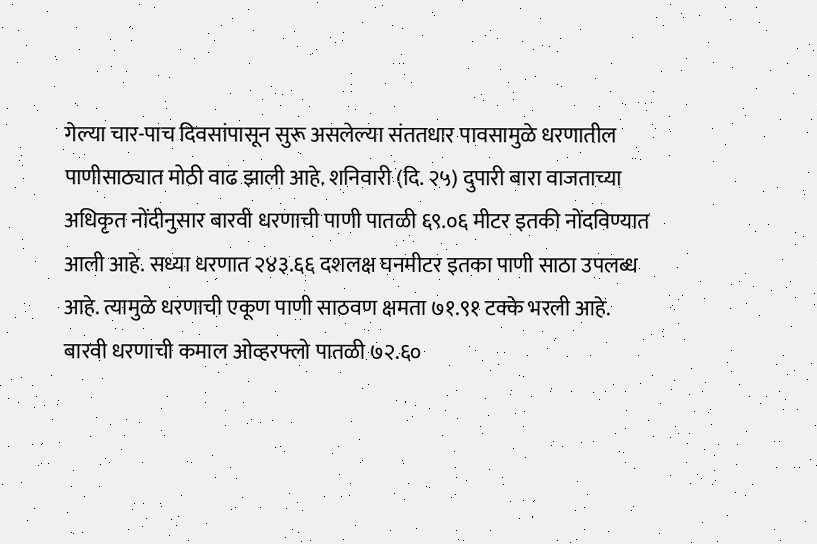गेल्या चार-पाच दिवसांपासून सुरू असलेल्या संततधार पावसामुळे धरणातील पाणीसाठ्यात मोठी वाढ झाली आहे. शनिवारी (दि. २५) दुपारी बारा वाजताच्या अधिकृत नोंदीनुसार बारवी धरणाची पाणी पातळी ६९.०६ मीटर इतकी नोंदविण्यात आली आहे. सध्या धरणात २४३.६६ दशलक्ष घनमीटर इतका पाणी साठा उपलब्ध आहे. त्यामुळे धरणाची एकूण पाणी साठवण क्षमता ७१.९१ टक्के भरली आहे.
बारवी धरणाची कमाल ओव्हरफ्लो पातळी ७२.६०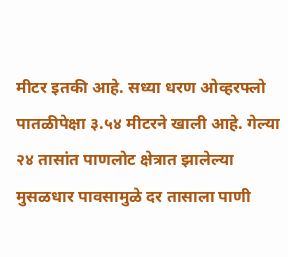मीटर इतकी आहे. सध्या धरण ओव्हरफ्लो पातळीपेक्षा ३.५४ मीटरने खाली आहे. गेल्या २४ तासांत पाणलोट क्षेत्रात झालेल्या मुसळधार पावसामुळे दर तासाला पाणी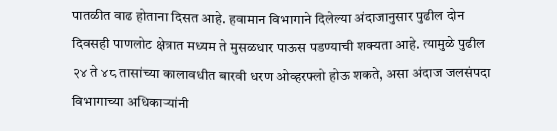पातळीत वाढ होताना दिसत आहे. हवामान विभागाने दिलेल्या अंदाजानुसार पुढील दोन दिवसही पाणलोट क्षेत्रात मध्यम ते मुसळधार पाऊस पडण्याची शक्यता आहे. त्यामुळे पुढील २४ ते ४८ तासांच्या कालावधीत बारवी धरण ओव्हरफ्लो होऊ शकते, असा अंदाज जलसंपदा विभागाच्या अधिकाऱ्यांनी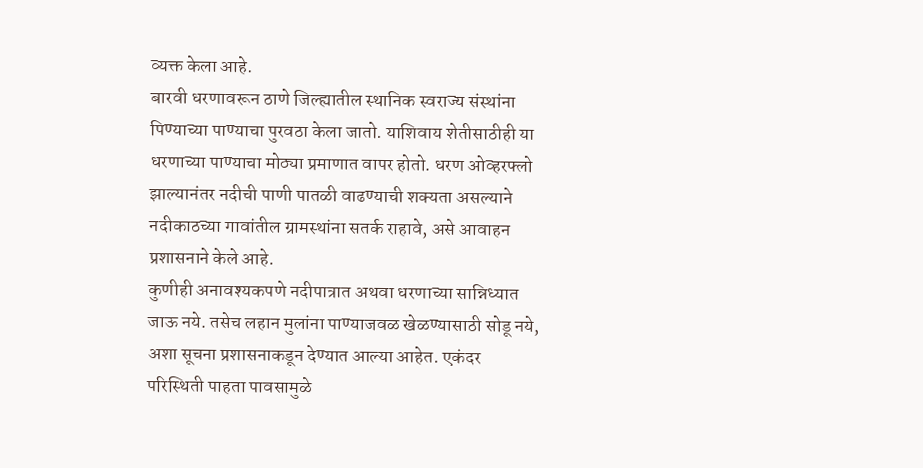व्यक्त केला आहे.
बारवी धरणावरून ठाणे जिल्ह्यातील स्थानिक स्वराज्य संस्थांना पिण्याच्या पाण्याचा पुरवठा केला जातो. याशिवाय शेतीसाठीही या धरणाच्या पाण्याचा मोठ्या प्रमाणात वापर होतो. धरण ओव्हरफ्लो झाल्यानंतर नदीची पाणी पातळी वाढण्याची शक्यता असल्याने नदीकाठच्या गावांतील ग्रामस्थांना सतर्क राहावे, असे आवाहन प्रशासनाने केले आहे.
कुणीही अनावश्यकपणे नदीपात्रात अथवा धरणाच्या सान्निध्यात जाऊ नये. तसेच लहान मुलांना पाण्याजवळ खेळण्यासाठी सोडू नये, अशा सूचना प्रशासनाकडून देण्यात आल्या आहेत. एकंदर परिस्थिती पाहता पावसामुळे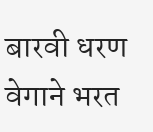बारवी धरण वेगाने भरत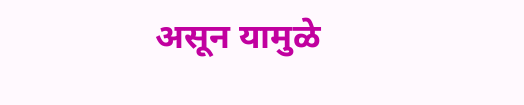असून यामुळे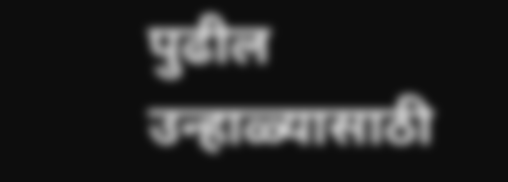पुढील उन्हाळ्यासाठी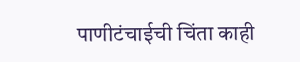पाणीटंचाईची चिंता काही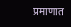प्रमाणात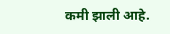कमी झाली आहे.